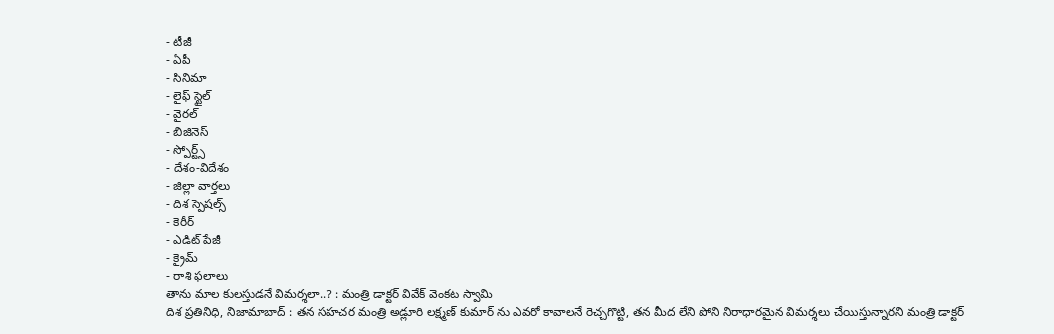- టీజీ
- ఏపీ
- సినిమా
- లైఫ్ స్టైల్
- వైరల్
- బిజినెస్
- స్పోర్ట్స్
- దేశం-విదేశం
- జిల్లా వార్తలు
- దిశ స్పెషల్స్
- కెరీర్
- ఎడిట్ పేజీ
- క్రైమ్
- రాశి ఫలాలు
తాను మాల కులస్తుడనే విమర్శలా..? : మంత్రి డాక్టర్ వివేక్ వెంకట స్వామి
దిశ ప్రతినిధి, నిజామాబాద్ : తన సహచర మంత్రి అడ్లూరి లక్ష్మణ్ కుమార్ ను ఎవరో కావాలనే రెచ్చగొట్టి, తన మీద లేని పోని నిరాధారమైన విమర్శలు చేయిస్తున్నారని మంత్రి డాక్టర్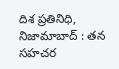దిశ ప్రతినిధి, నిజామాబాద్ : తన సహచర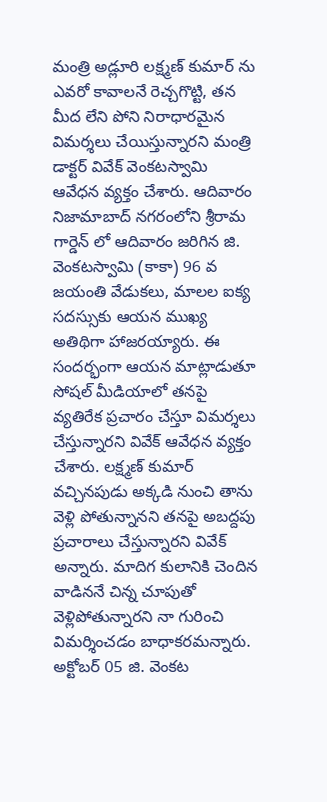మంత్రి అడ్లూరి లక్ష్మణ్ కుమార్ ను ఎవరో కావాలనే రెచ్చగొట్టి, తన మీద లేని పోని నిరాధారమైన విమర్శలు చేయిస్తున్నారని మంత్రి డాక్టర్ వివేక్ వెంకటస్వామి ఆవేధన వ్యక్తం చేశారు. ఆదివారం నిజామాబాద్ నగరంలోని శ్రీరామ గార్డెన్ లో ఆదివారం జరిగిన జి. వెంకటస్వామి (కాకా) 96 వ జయంతి వేడుకలు, మాలల ఐక్య సదస్సుకు ఆయన ముఖ్య అతిథిగా హాజరయ్యారు. ఈ సందర్భంగా ఆయన మాట్లాడుతూ సోషల్ మీడియాలో తనపై వ్యతిరేక ప్రచారం చేస్తూ విమర్శలు చేస్తున్నారని వివేక్ ఆవేధన వ్యక్తం చేశారు. లక్ష్మణ్ కుమార్ వచ్చినపుడు అక్కడి నుంచి తాను వెళ్లి పోతున్నానని తనపై అబద్దపు ప్రచారాలు చేస్తున్నారని వివేక్ అన్నారు. మాదిగ కులానికి చెందిన వాడిననే చిన్న చూపుతో వెళ్లిపోతున్నారని నా గురించి విమర్శించడం బాధాకరమన్నారు. అక్టోబర్ 05 జి. వెంకట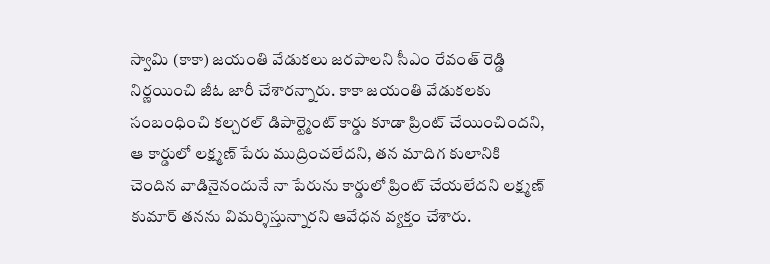స్వామి (కాకా) జయంతి వేడుకలు జరపాలని సీఎం రేవంత్ రెడ్డి నిర్ణయించి జీఓ జారీ చేశారన్నారు. కాకా జయంతి వేడుకలకు సంబంధించి కల్చరల్ డిపార్ట్మెంట్ కార్డు కూడా ప్రింట్ చేయించిందని, ఆ కార్డులో లక్ష్మణ్ పేరు ముద్రించలేదని, తన మాదిగ కులానికి చెందిన వాడినైనందునే నా పేరును కార్డులో ప్రింట్ చేయలేదని లక్ష్మణ్ కుమార్ తనను విమర్శిస్తున్నారని ఆవేధన వ్యక్తం చేశారు.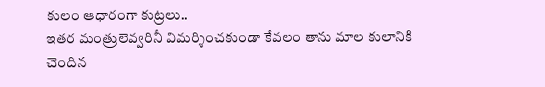కులం ఆధారంగా కుట్రలు..
ఇతర మంత్రులెవ్వరినీ విమర్శించకుండా కేవలం తాను మాల కులానికి చెందిన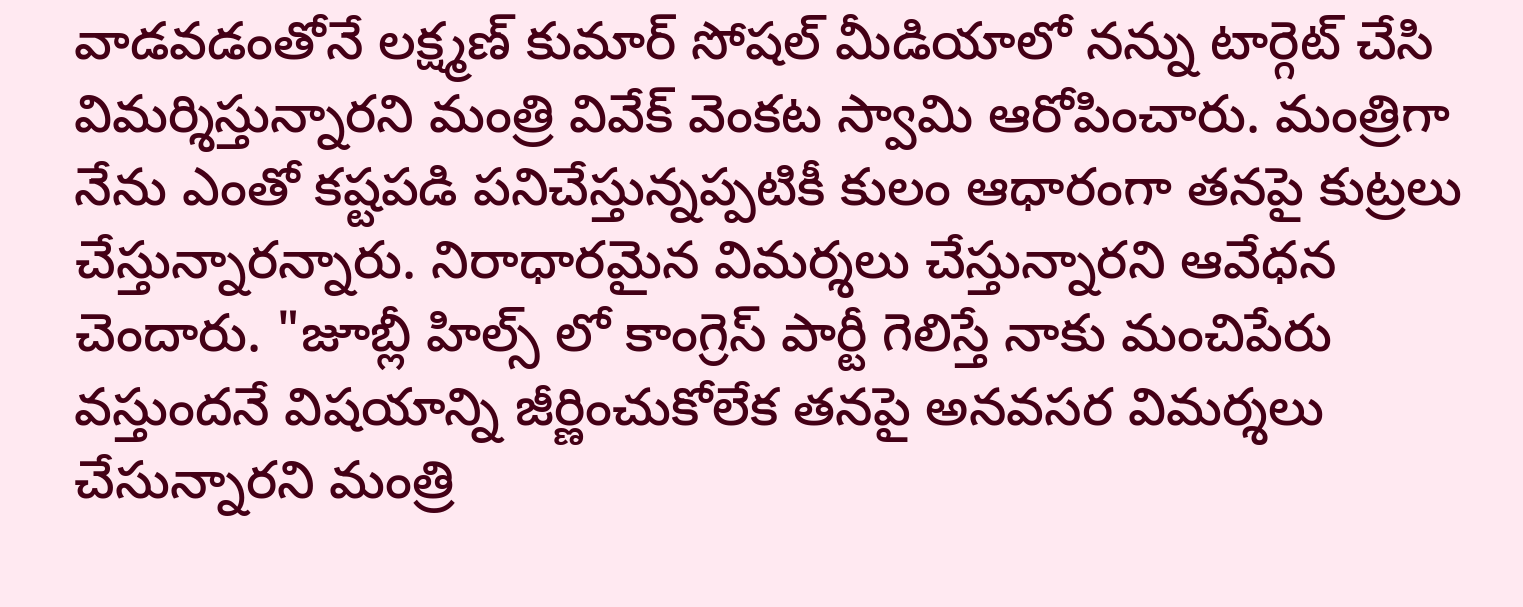వాడవడంతోనే లక్ష్మణ్ కుమార్ సోషల్ మీడియాలో నన్ను టార్గెట్ చేసి విమర్శిస్తున్నారని మంత్రి వివేక్ వెంకట స్వామి ఆరోపించారు. మంత్రిగా నేను ఎంతో కష్టపడి పనిచేస్తున్నప్పటికీ కులం ఆధారంగా తనపై కుట్రలు చేస్తున్నారన్నారు. నిరాధారమైన విమర్శలు చేస్తున్నారని ఆవేధన చెందారు. "జూబ్లీ హిల్స్ లో కాంగ్రెస్ పార్టీ గెలిస్తే నాకు మంచిపేరు వస్తుందనే విషయాన్ని జీర్ణించుకోలేక తనపై అనవసర విమర్శలు చేసున్నారని మంత్రి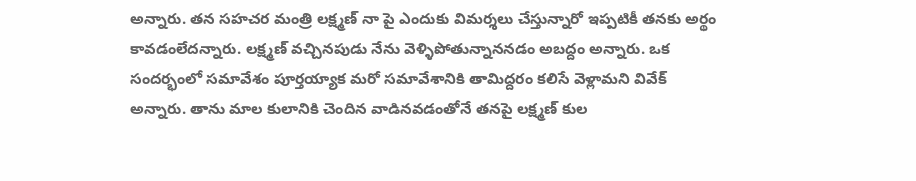అన్నారు. తన సహచర మంత్రి లక్ష్మణ్ నా పై ఎందుకు విమర్శలు చేస్తున్నారో ఇప్పటికీ తనకు అర్థం కావడంలేదన్నారు. లక్ష్మణ్ వచ్చినపుడు నేను వెళ్ళిపోతున్నాననడం అబద్దం అన్నారు. ఒక సందర్భంలో సమావేశం పూర్తయ్యాక మరో సమావేశానికి తామిద్దరం కలిసే వెళ్లామని వివేక్ అన్నారు. తాను మాల కులానికి చెందిన వాడినవడంతోనే తనపై లక్ష్మణ్ కుల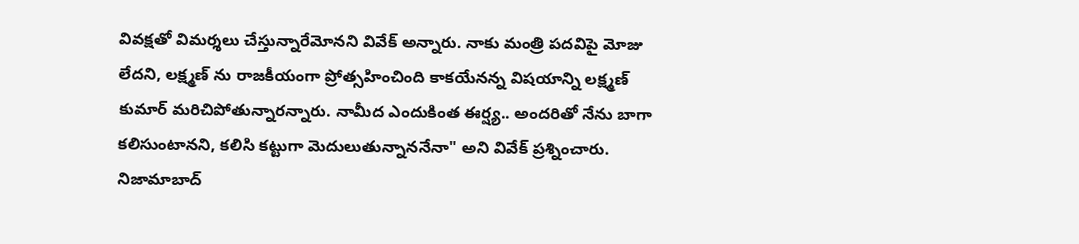వివక్షతో విమర్శలు చేస్తున్నారేమోనని వివేక్ అన్నారు. నాకు మంత్రి పదవిపై మోజు లేదని, లక్ష్మణ్ ను రాజకీయంగా ప్రోత్సహించింది కాకయేనన్న విషయాన్ని లక్ష్మణ్ కుమార్ మరిచిపోతున్నారన్నారు. నామీద ఎందుకింత ఈర్ష్య.. అందరితో నేను బాగా కలిసుంటానని, కలిసి కట్టుగా మెదులుతున్నాననేనా" అని వివేక్ ప్రశ్నించారు. నిజామాబాద్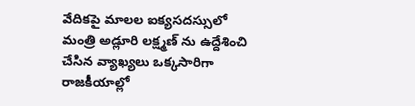వేదికపై మాలల ఐక్యసదస్సులో మంత్రి అడ్లూరి లక్ష్మణ్ ను ఉద్దేశించి చేసిన వ్యాఖ్యలు ఒక్కసారిగా రాజకీయాల్లో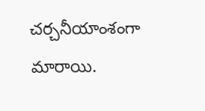చర్చనీయాంశంగా మారాయి.